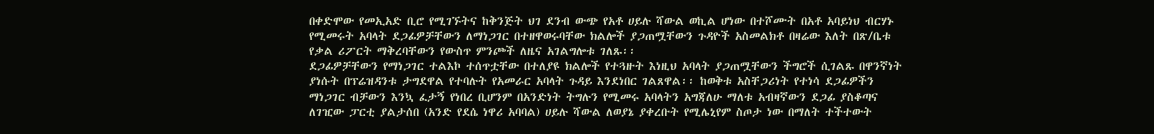በቀድሞው የመኢአድ ቢሮ የሚገኙትና ከቅንጅት ህገ ደንብ ውጭ የአቶ ሀይሉ ሻውል ወኪል ሆነው በተሾሙት በአቶ አባይነህ ብርሃኑ የሚመሩት አባላት ደጋፊዎቻቸውን ለማነጋገር በተዘዋወሩባቸው ክልሎች ያጋጠሟቸውን ጉዳዮች አስመልክቶ በዛሬው እለት በጽ/ቤቱ የቃል ሪፖርት ማቅረባቸውን የውስጥ ምንጮች ለዜና አገልግሎቱ ገለጹ፡፡
ደጋፊዎቻቸውን የማነጋገር ተልእኮ ተሰጥቷቸው በተለያዩ ክልሎች የተጓዙት እነዚህ አባላት ያጋጠሟቸውን ችግሮች ሲገልጹ በዋንኛነት ያነሱት በፕሬዝዳንቱ ታግደዋል የተባሉት የአመራር አባላት ጉዳይ እንደነበር ገልጸዋል፡፡ ከወቅቱ አስቸጋሪነት የተነሳ ደጋፊዎችን ማነጋገር ብቻውን እንኳ ፈታኝ የነበረ ቢሆንም በአንድነት ትግሉን የሚመሩ አባላትን አግጃለሁ ማለቱ አብዛኛውን ደጋፊ ያስቆጣና ለገዢው ፓርቲ ያልታሰበ (አንድ የደሴ ነዋሪ አባባል) ሀይሉ ሻውል ለወያኔ ያቀረቡት የሚሌኒየም ስጦታ ነው በማለት ተችተውት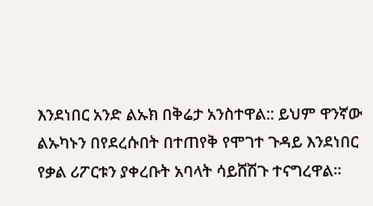እንደነበር አንድ ልኡክ በቅሬታ አንስተዋል:: ይህም ዋንኛው ልኡካኑን በየደረሱበት በተጠየቅ የሞገተ ጉዳይ እንደነበር የቃል ሪፖርቱን ያቀረቡት አባላት ሳይሸሽጉ ተናግረዋል፡፡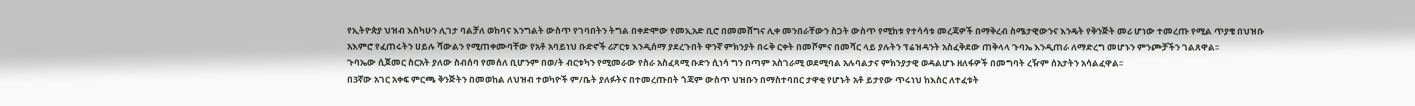የኢትዮጵያ ህዝብ እስካሁን ሊገታ ባልቻለ ወከባና እንግልት ውስጥ የገባበትን ትግል በቀድሞው የመኢአድ ቢሮ በመመሸግና ሊቀ መንበራቸውን ስጋት ውስጥ የሚከቱ የተሳሳቱ መረጃዎች በማቅረብ ስሜታዊውንና እንዴት የቅንጅት መሪ ሆነው ተመረጡ የሚል ጥያቄ በህዝቡ አእምሮ የፈጠሩትን ሀይሉ ሻውልን የሚጠቀሙባቸው የአቶ አባይነህ ቡድኖች ሪፖርቱ እንዲሰማ ያደረጉበት ዋንኛ ምክንያት በሩቅ ርቀት በመሾምና በመሻር ላይ ያሉትን ፕሬዝዳንት አስፈቅደው ጠቅላላ ጉባኤ እንዲጠራ ለማድረግ መሆኑን ምንጮቻችን ገልጸዋል፡፡
ጉባኤው ሲጀመር ስርአት ያለው ስብሰባ የመሰለ ቢሆንም በወ/ት ብርቱካን የሚመራው የስራ አስፈጻሚ ቡድን ሲነሳ ግን በጣም አስገራሚ ወደሚባል አሉባልታና ምክንያታዊ ወዳልሆኑ ዘለፋዎች በመግባት ረዥም ሰአታትን አሳልፈዋል፡፡
በ3ኛው አገር አቀፍ ምርጫ ቅንጅትን በመወከል ለህዝብ ተወካዮች ም/ቤት ያለፉትና በተመረጡበት ጎጃም ውስጥ ህዝቡን በማስተባበር ታዋቂ የሆኑት አቶ ይታየው ጥሩነህ ከእስር ለተፈቱት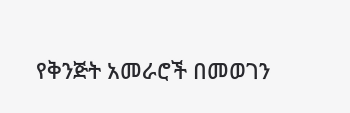የቅንጅት አመራሮች በመወገን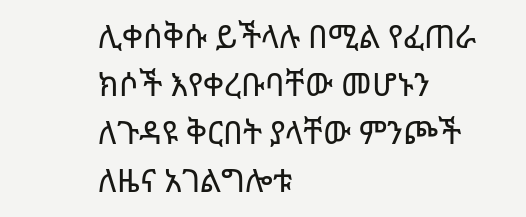ሊቀሰቅሱ ይችላሉ በሚል የፈጠራ ክሶች እየቀረቡባቸው መሆኑን ለጉዳዩ ቅርበት ያላቸው ምንጮች ለዜና አገልግሎቱ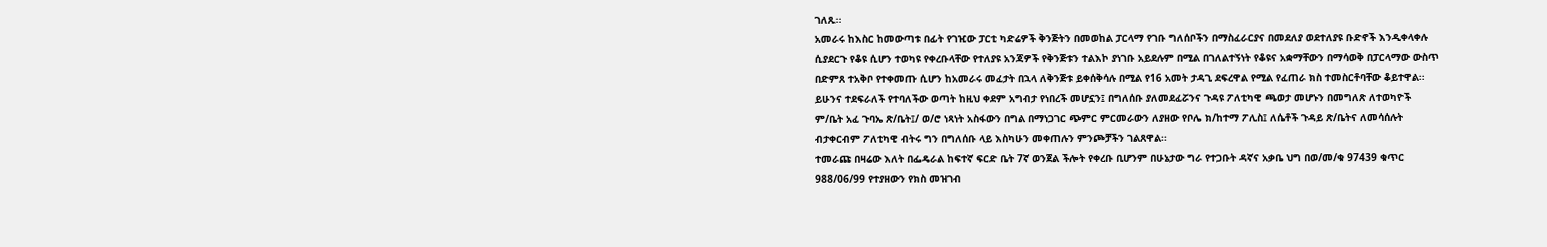ገለጹ፡፡
አመራሩ ከእስር ከመውጣቱ በፊት የገዢው ፓርቲ ካድሬዎች ቅንጅትን በመወከል ፓርላማ የገቡ ግለሰቦችን በማስፈራርያና በመደለያ ወደተለያዩ ቡድኖች እንዲቀላቀሉ ሲያደርጉ የቆዩ ሲሆን ተወካዩ የቀረቡላቸው የተለያዩ አንጃዎች የቅንጅቱን ተልእኮ ያነገቡ አይደሉም በሚል በገለልተኝነት የቆዩና አቋማቸውን በማሳወቅ በፓርላማው ውስጥ በድምጸ ተአቅቦ የተቀመጡ ሲሆን ከአመራሩ መፈታት በኋላ ለቅንጅቱ ይቀሰቅሳሉ በሚል የ16 አመት ታዳጊ ደፍረዋል የሚል የፈጠራ ክስ ተመስርቶባቸው ቆይተዋል፡፡ ይሁንና ተደፍራለች የተባለችው ወጣት ከዚህ ቀደም አግብታ የነበረች መሆኗን፤ በግለሰቡ ያለመደፈሯንና ጉዳዩ ፖለቲካዊ ጫወታ መሆኑን በመግለጽ ለተወካዮች ም/ቤት አፈ ጉባኤ ጽ/ቤት፤/ ወ/ሮ ነጻነት አስፋውን በግል በማነጋገር ጭምር ምርመራውን ለያዘው የቦሌ ክ/ከተማ ፖሊስ፤ ለሴቶች ጉዳይ ጽ/ቤትና ለመሳሰሉት ብታቀርብም ፖለቲካዊ ብትሩ ግን በግለሰቡ ላይ እስካሁን መቀጠሉን ምንጮቻችን ገልጸዋል፡፡
ተመራጩ በዛሬው እለት በፌዴራል ከፍተኛ ፍርድ ቤት 7ኛ ወንጀል ችሎት የቀረቡ ቢሆንም በሁኔታው ግራ የተጋቡት ዳኛና አቃቤ ህግ በወ/መ/ቁ 97439 ቁጥር 988/06/99 የተያዘውን የክስ መዝገብ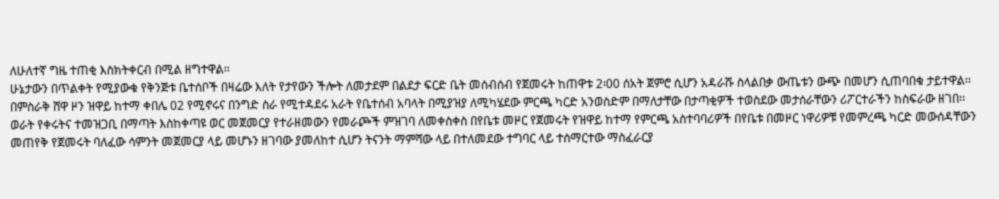ለሁለተኛ ግዜ ተጠቂ እስክትቀርብ በሚል ዘግተዋል፡፡
ሁኔታውን በጥልቀት የሚያውቁ የቅንጅቱ ቤተሰቦች በዛሬው እለት የታየውን ችሎት ለመታደም በልደታ ፍርድ ቤት መሰብሰብ የጀመሩት ከጠዋቱ 2፡00 ሰአት ጀምሮ ሲሆን አዳራሹ ስላልበቃ ውጤቱን ውጭ በመሆን ሲጠባበቁ ታይተዋል፡፡
በምስራቅ ሸዋ ዞን ዝዋይ ከተማ ቀበሌ 02 የሚኖሩና በንግድ ስራ የሚተዳደሩ አራት የቤተሰብ አባላት በሚያዝያ ለሚካሄደው ምርጫ ካርድ አንወስድም በማለታቸው በታጣቂዎች ተወስደው መታሰራቸውን ሪፖርተራችን ከስፍራው ዘገበ፡፡
ወራት የቀሩትና ተመዝጋቢ በማጣት እስከቀጣዩ ወር መጀመርያ የተራዘመውን የመራጮች ምዝገባ ለመቀስቀስ በየቤቱ መዞር የጀመሩት የዝዋይ ከተማ የምርጫ አስተባባሪዎች በየቤቱ በመዞር ነዋሪዎቹ የመምረጫ ካርድ መውሰዳቸውን መጠየቅ የጀመሩት ባለፈው ሳምንት መጀመርያ ላይ መሆኑን ዘገባው ያመለከተ ሲሆን ትናንት ማምሻው ላይ በተለመደው ተግባር ላይ ተሰማርተው ማስፈራርያ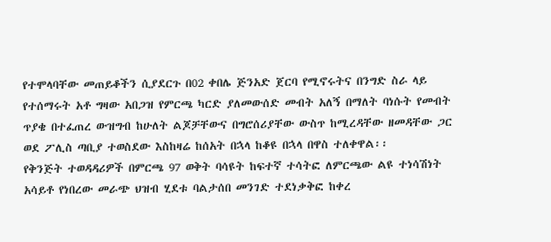የተሞላባቸው መጠይቆችን ሲያደርጉ በ02 ቀበሌ ጅንአድ ጀርባ የሚኖሩትና በንግድ ስራ ላይ የተሰማሩት አቶ ግዛው አበጋዝ የምርጫ ካርድ ያለመውሰድ መብት አለኝ በማለት ባነሱት የመብት ጥያቄ በተፈጠረ ውዝግብ ከሁለት ልጆቻቸውና በግሮሰሪያቸው ውስጥ ከሚረዳቸው ዘመዳቸው ጋር ወደ ፖሊስ ጣቢያ ተወስደው እስከዛሬ ከሰአት በኋላ ከቆዩ በኋላ በዋስ ተለቀዋል፡፡
የቅንጅት ተወዳዳሪዎች በምርጫ 97 ወቅት ባሳዩት ከፍተኛ ተሳትፎ ለምርጫው ልዩ ተነሳሽነት አሳይቶ የነበረው መራጭ ህዝብ ሂደቱ ባልታሰበ መንገድ ተደነቃቅፎ ከቀረ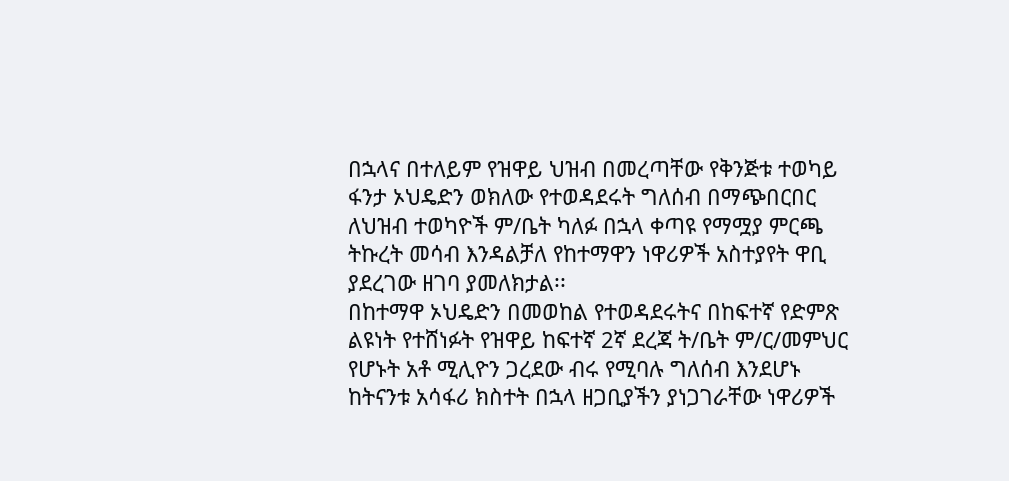በኋላና በተለይም የዝዋይ ህዝብ በመረጣቸው የቅንጅቱ ተወካይ ፋንታ ኦህዴድን ወክለው የተወዳደሩት ግለሰብ በማጭበርበር ለህዝብ ተወካዮች ም/ቤት ካለፉ በኋላ ቀጣዩ የማሟያ ምርጫ ትኩረት መሳብ እንዳልቻለ የከተማዋን ነዋሪዎች አስተያየት ዋቢ ያደረገው ዘገባ ያመለክታል፡፡
በከተማዋ ኦህዴድን በመወከል የተወዳደሩትና በከፍተኛ የድምጽ ልዩነት የተሸነፉት የዝዋይ ከፍተኛ 2ኛ ደረጃ ት/ቤት ም/ር/መምህር የሆኑት አቶ ሚሊዮን ጋረደው ብሩ የሚባሉ ግለሰብ እንደሆኑ ከትናንቱ አሳፋሪ ክስተት በኋላ ዘጋቢያችን ያነጋገራቸው ነዋሪዎች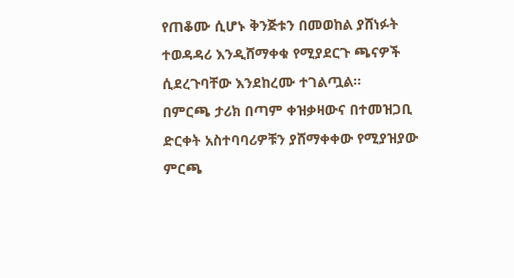የጠቆሙ ሲሆኑ ቅንጅቱን በመወከል ያሸነፉት ተወዳዳሪ እንዲሸማቀቁ የሚያደርጉ ጫናዎች ሲደረጉባቸው እንደከረሙ ተገልጧል፡፡
በምርጫ ታሪክ በጣም ቀዝቃዛውና በተመዝጋቢ ድርቀት አስተባባሪዎቹን ያሸማቀቀው የሚያዝያው ምርጫ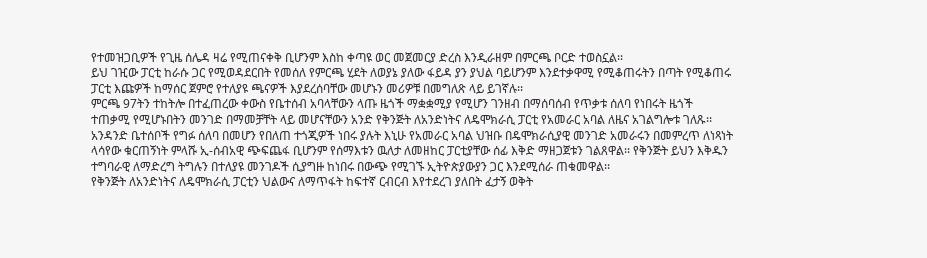የተመዝጋቢዎች የጊዜ ሰሌዳ ዛሬ የሚጠናቀቅ ቢሆንም እስከ ቀጣዩ ወር መጀመርያ ድረስ እንዲራዘም በምርጫ ቦርድ ተወስኗል፡፡
ይህ ገዢው ፓርቲ ከራሱ ጋር የሚወዳደርበት የመሰለ የምርጫ ሂደት ለወያኔ ያለው ፋይዳ ያን ያህል ባይሆንም እንደተቃዋሚ የሚቆጠሩትን በጣት የሚቆጠሩ ፓርቲ እጩዎች ከማሰር ጀምሮ የተለያዩ ጫናዎች እያደረሰባቸው መሆኑን መሪዎቹ በመግለጽ ላይ ይገኛሉ፡፡
ምርጫ 97ትን ተከትሎ በተፈጠረው ቀውስ የቤተሰብ አባላቸውን ላጡ ዜጎች ማቋቋሚያ የሚሆን ገንዘብ በማሰባሰብ የጥቃቱ ሰለባ የነበሩት ዜጎች ተጠቃሚ የሚሆኑበትን መንገድ በማመቻቸት ላይ መሆናቸውን አንድ የቅንጅት ለአንድነትና ለዴሞክራሲ ፓርቲ የአመራር አባል ለዜና አገልግሎቱ ገለጹ፡፡
አንዳንድ ቤተሰቦች የግፉ ሰለባ በመሆን የበለጠ ተጎጂዎች ነበሩ ያሉት እኒሁ የአመራር አባል ህዝቡ በዴሞክራሲያዊ መንገድ አመራሩን በመምረጥ ለነጻነት ላሳየው ቁርጠኝነት ምላሹ ኢ-ሰብአዊ ጭፍጨፋ ቢሆንም የሰማእቱን ዉለታ ለመዘከር ፓርቲያቸው ሰፊ እቅድ ማዘጋጀቱን ገልጸዋል፡፡ የቅንጅት ይህን እቅዱን ተግባራዊ ለማድረግ ትግሉን በተለያዩ መንገዶች ሲያግዙ ከነበሩ በውጭ የሚገኙ ኢትዮጵያውያን ጋር እንደሚሰራ ጠቁመዋል፡፡
የቅንጅት ለአንድነትና ለዴሞክራሲ ፓርቲን ህልውና ለማጥፋት ከፍተኛ ርብርብ እየተደረገ ያለበት ፈታኝ ወቅት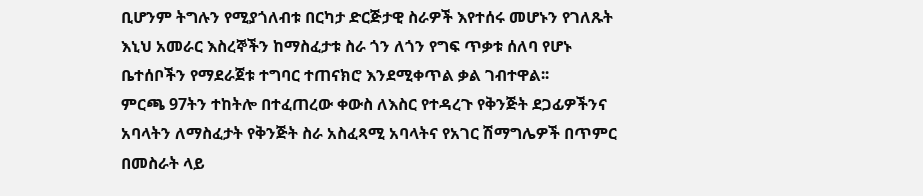ቢሆንም ትግሉን የሚያጎለብቱ በርካታ ድርጅታዊ ስራዎች እየተሰሩ መሆኑን የገለጹት እኒህ አመራር እስረኞችን ከማስፈታቱ ስራ ጎን ለጎን የግፍ ጥቃቱ ሰለባ የሆኑ ቤተሰቦችን የማደራጀቱ ተግባር ተጠናክሮ እንደሚቀጥል ቃል ገብተዋል፡፡
ምርጫ 97ትን ተከትሎ በተፈጠረው ቀውስ ለእስር የተዳረጉ የቅንጅት ደጋፊዎችንና አባላትን ለማስፈታት የቅንጅት ስራ አስፈጻሚ አባላትና የአገር ሽማግሌዎች በጥምር በመስራት ላይ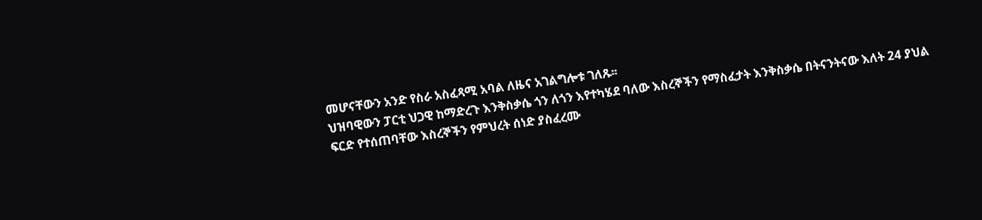መሆናቸውን አንድ የስራ አስፈጻሚ አባል ለዜና አገልግሎቱ ገለጹ፡፡
ህዝባዊውን ፓርቲ ህጋዊ ከማድረጉ እንቅስቃሴ ጎን ለጎን እየተካሄደ ባለው እስረኞችን የማስፈታት እንቅስቃሴ በትናንትናው እለት 24 ያህል ፍርድ የተሰጠባቸው እስረኞችን የምህረት ሰነድ ያስፈረሙ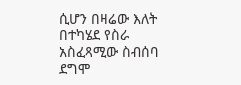ሲሆን በዛሬው እለት በተካሄደ የስራ አስፈጻሚው ስብሰባ ደግሞ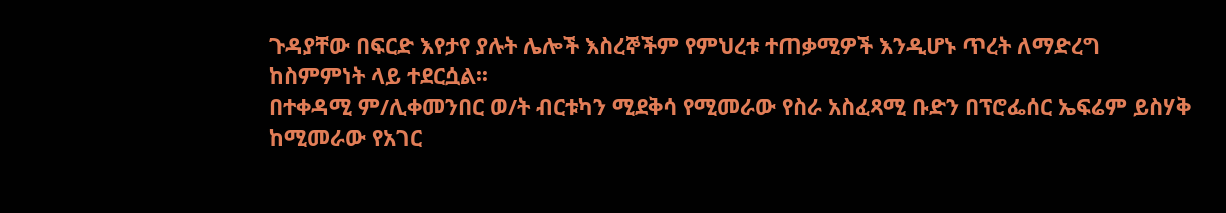ጉዳያቸው በፍርድ እየታየ ያሉት ሌሎች እስረኞችም የምህረቱ ተጠቃሚዎች እንዲሆኑ ጥረት ለማድረግ ከስምምነት ላይ ተደርሷል፡፡
በተቀዳሚ ም/ሊቀመንበር ወ/ት ብርቱካን ሚደቅሳ የሚመራው የስራ አስፈጻሚ ቡድን በፕሮፌሰር ኤፍሬም ይስሃቅ ከሚመራው የአገር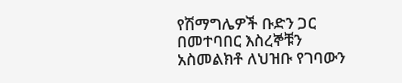የሽማግሌዎች ቡድን ጋር በመተባበር እስረኞቹን አስመልክቶ ለህዝቡ የገባውን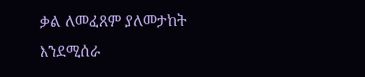ቃል ለመፈጸም ያለመታከት እንደሚሰራ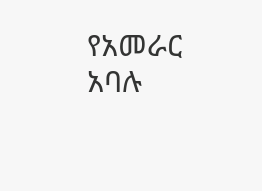የአመራር አባሉ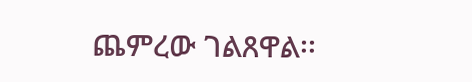ጨምረው ገልጸዋል፡፡